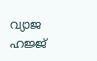വ്യാജ ഹജ്ജ്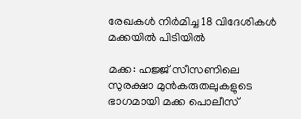രേഖകൾ നിർമിച്ച 18 വിദേശികൾ മക്കയിൽ പിടിയിൽ

മക്ക: ഹജ്ജ് സീസണിലെ സുരക്ഷാ മുൻകരുതലുകളുടെ ഭാഗമായി മക്ക പൊലീസ്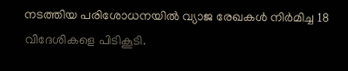നടത്തിയ പരിശോധനയിൽ വ്യാജ രേഖകൾ നിർമിച്ച 18 വിദേശികളെ പിടികൂടി.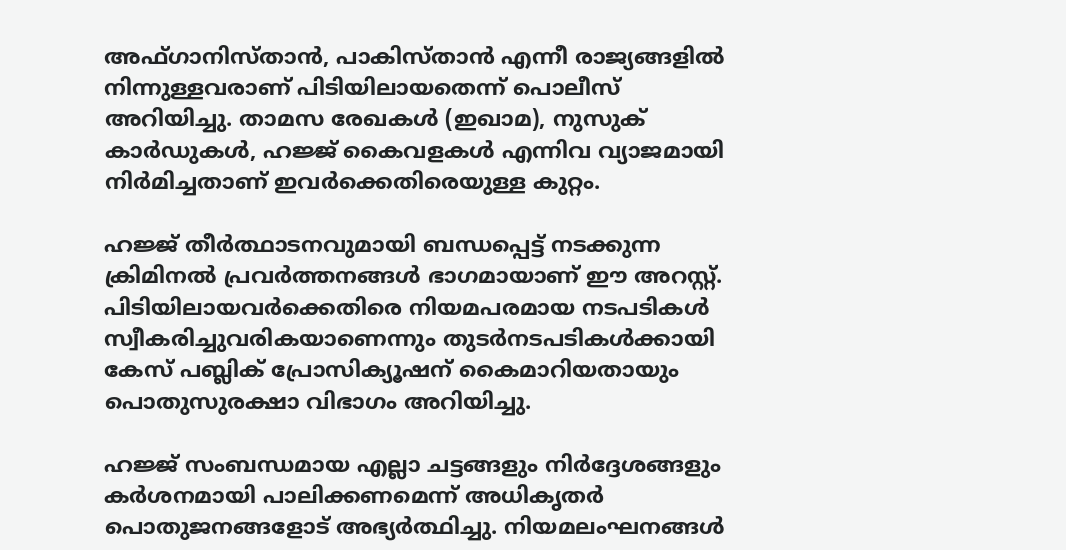അഫ്ഗാനിസ്താൻ, പാകിസ്താൻ എന്നീ രാജ്യങ്ങളിൽ നിന്നുള്ളവരാണ് പിടിയിലായതെന്ന് പൊലീസ് അറിയിച്ചു. താമസ രേഖകൾ (ഇഖാമ), നുസുക് കാർഡുകൾ, ഹജ്ജ് കൈവളകൾ എന്നിവ വ്യാജമായി നിർമിച്ചതാണ് ഇവർക്കെതിരെയുള്ള കുറ്റം.

ഹജ്ജ് തീർത്ഥാടനവുമായി ബന്ധപ്പെട്ട് നടക്കുന്ന ക്രിമിനൽ പ്രവർത്തനങ്ങൾ ഭാഗമായാണ് ഈ അറസ്റ്റ്. പിടിയിലായവർക്കെതിരെ നിയമപരമായ നടപടികൾ സ്വീകരിച്ചുവരികയാണെന്നും തുടർനടപടികൾക്കായി കേസ് പബ്ലിക് പ്രോസിക്യൂഷന് കൈമാറിയതായും പൊതുസുരക്ഷാ വിഭാഗം അറിയിച്ചു.

ഹജ്ജ് സംബന്ധമായ എല്ലാ ചട്ടങ്ങളും നിർദ്ദേശങ്ങളും കർശനമായി പാലിക്കണമെന്ന് അധികൃതർ പൊതുജനങ്ങളോട് അഭ്യർത്ഥിച്ചു. നിയമലംഘനങ്ങൾ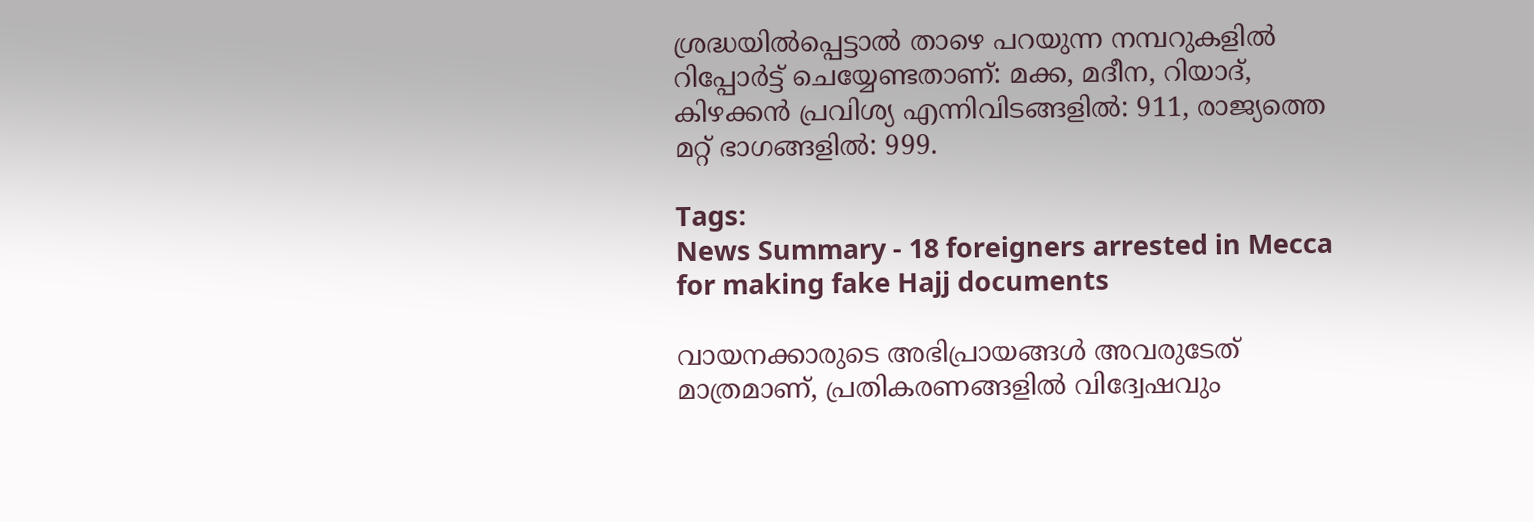ശ്രദ്ധയിൽപ്പെട്ടാൽ താഴെ പറയുന്ന നമ്പറുകളിൽ റിപ്പോർട്ട് ചെയ്യേണ്ടതാണ്: മക്ക, മദീന, റിയാദ്, കിഴക്കൻ പ്രവിശ്യ എന്നിവിടങ്ങളിൽ: 911, രാജ്യത്തെ മറ്റ് ഭാഗങ്ങളിൽ: 999.

Tags:
News Summary - 18 foreigners arrested in Mecca for making fake Hajj documents

വായനക്കാരുടെ അഭിപ്രായങ്ങള്‍ അവരുടേത് മാത്രമാണ്, പ്രതികരണങ്ങളിൽ വിദ്വേഷവും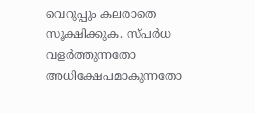വെറുപ്പും കലരാതെ സൂക്ഷിക്കുക. സ്പർധ വളർത്തുന്നതോ അധിക്ഷേപമാകുന്നതോ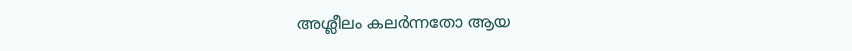അശ്ലീലം കലർന്നതോ ആയ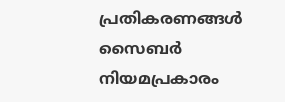പ്രതികരണങ്ങൾ സൈബർ നിയമപ്രകാരം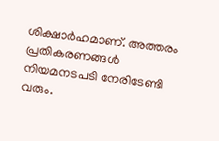ശിക്ഷാർഹമാണ്. അത്തരം പ്രതികരണങ്ങൾ നിയമനടപടി നേരിടേണ്ടി വരും.